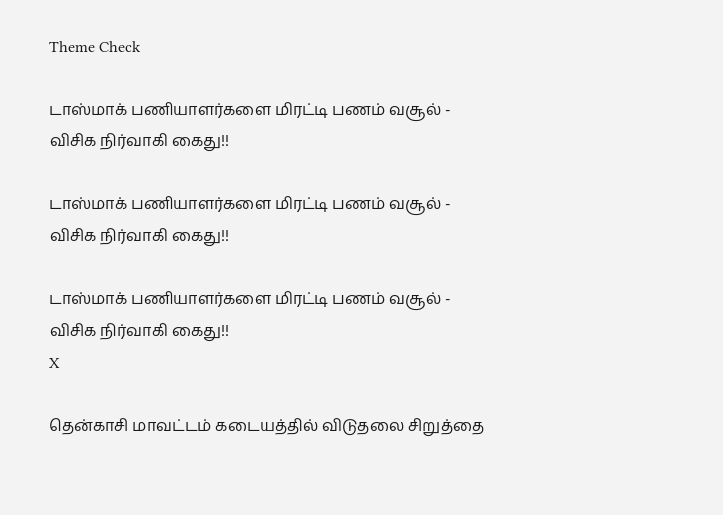Theme Check

டாஸ்மாக் பணியாளர்களை மிரட்டி பணம் வசூல் - விசிக நிர்வாகி கைது!!

டாஸ்மாக் பணியாளர்களை மிரட்டி பணம் வசூல் - விசிக நிர்வாகி கைது!!

டாஸ்மாக் பணியாளர்களை மிரட்டி பணம் வசூல் - விசிக நிர்வாகி கைது!!
X

தென்காசி மாவட்டம் கடையத்தில் விடுதலை சிறுத்தை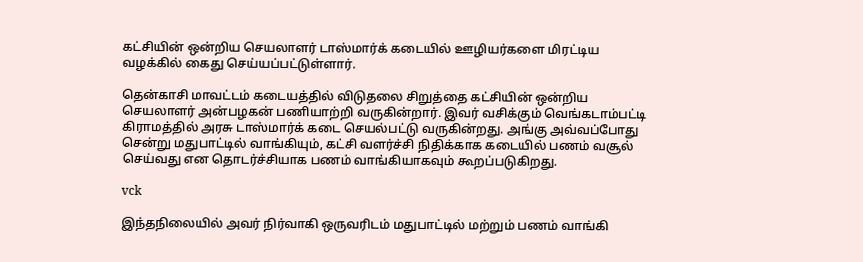கட்சியின் ஒன்றிய செயலாளர் டாஸ்மார்க் கடையில் ஊழியர்களை மிரட்டிய வழக்கில் கைது செய்யப்பட்டுள்ளார்.

தென்காசி மாவட்டம் கடையத்தில் விடுதலை சிறுத்தை கட்சியின் ஒன்றிய செயலாளர் அன்பழகன் பணியாற்றி வருகின்றார். இவர் வசிக்கும் வெங்கடாம்பட்டி கிராமத்தில் அரசு டாஸ்மார்க் கடை செயல்பட்டு வருகின்றது. அங்கு அவ்வப்போது சென்று மதுபாட்டில் வாங்கியும், கட்சி வளர்ச்சி நிதிக்காக கடையில் பணம் வசூல் செய்வது என தொடர்ச்சியாக பணம் வாங்கியாகவும் கூறப்படுகிறது.

vck

இந்தநிலையில் அவர் நிர்வாகி ஒருவரிடம் மதுபாட்டில் மற்றும் பணம் வாங்கி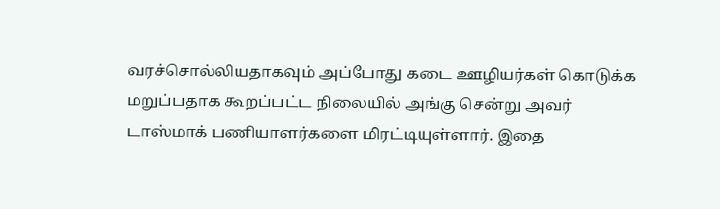வரச்சொல்லியதாகவும் அப்போது கடை ஊழியர்கள் கொடுக்க மறுப்பதாக கூறப்பட்ட நிலையில் அங்கு சென்று அவர் டாஸ்மாக் பணியாளர்களை மிரட்டியுள்ளார். இதை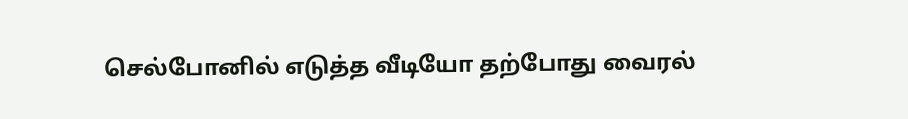செல்போனில் எடுத்த வீடியோ தற்போது வைரல்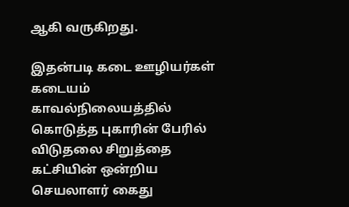ஆகி வருகிறது.

இதன்படி கடை ஊழியர்கள் கடையம் காவல்நிலையத்தில் கொடுத்த புகாரின் பேரில் விடுதலை சிறுத்தை கட்சியின் ஒன்றிய செயலாளர் கைது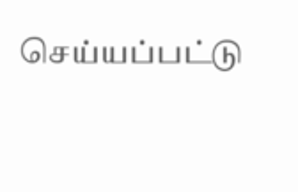செய்யப்பட்டு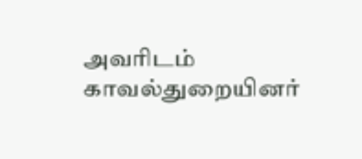அவரிடம் காவல்துறையினர்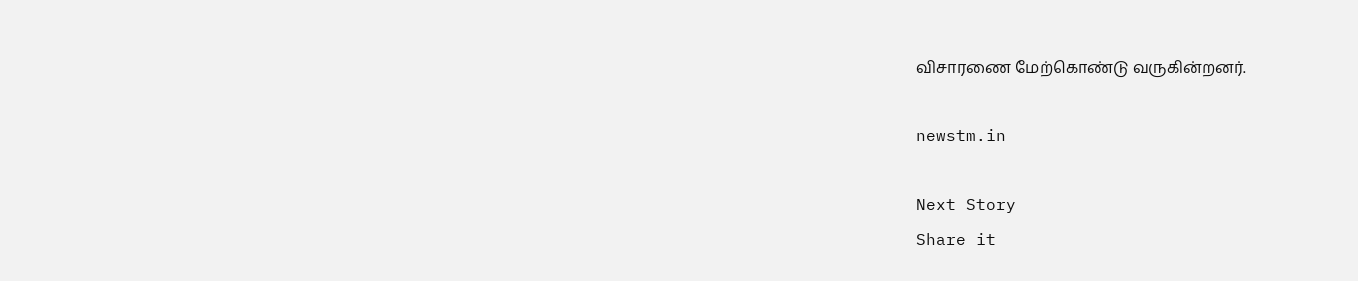விசாரணை மேற்கொண்டு வருகின்றனர்.

newstm.in

Next Story
Share it